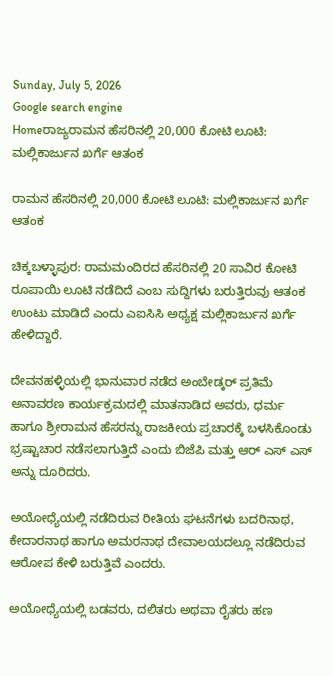Sunday, July 5, 2026
Google search engine
Homeರಾಜ್ಯರಾಮನ ಹೆಸರಿನಲ್ಲಿ 20,000 ಕೋಟಿ ಲೂಟಿ: ಮಲ್ಲಿಕಾರ್ಜುನ ಖರ್ಗೆ ಆತಂಕ

ರಾಮನ ಹೆಸರಿನಲ್ಲಿ 20,000 ಕೋಟಿ ಲೂಟಿ: ಮಲ್ಲಿಕಾರ್ಜುನ ಖರ್ಗೆ ಆತಂಕ

ಚಿಕ್ಕಬಳ್ಳಾಪುರ: ರಾಮಮಂದಿರದ ಹೆಸರಿನಲ್ಲಿ 20 ಸಾವಿರ ಕೋಟಿ ರೂಪಾಯಿ ಲೂಟಿ ನಡೆದಿದೆ ಎಂಬ ಸುದ್ದಿಗಳು ಬರುತ್ತಿರುವು ಆತಂಕ ಉಂಟು ಮಾಡಿದೆ ಎಂದು ಎಐಸಿಸಿ ಅಧ್ಯಕ್ಷ ಮಲ್ಲಿಕಾರ್ಜುನ ಖರ್ಗೆ ಹೇಳಿದ್ದಾರೆ.

ದೇವನಹಳ್ಳಿಯಲ್ಲಿ ಭಾನುವಾರ ನಡೆದ ಅಂಬೇಡ್ಕರ್ ಪ್ರತಿಮೆ ಅನಾವರಣ ಕಾರ್ಯಕ್ರಮದಲ್ಲಿ ಮಾತನಾಡಿದ ಅವರು, ಧರ್ಮ ಹಾಗೂ ಶ್ರೀರಾಮನ ಹೆಸರನ್ನು ರಾಜಕೀಯ ಪ್ರಚಾರಕ್ಕೆ ಬಳಸಿಕೊಂಡು ಭ್ರಷ್ಟಾಚಾರ ನಡೆಸಲಾಗುತ್ತಿದೆ ಎಂದು ಬಿಜೆಪಿ ಮತ್ತು ಆರ್ ಎಸ್ ಎಸ್ ಅನ್ನು ದೂರಿದರು.

ಅಯೋಧ್ಯೆಯಲ್ಲಿ ನಡೆದಿರುವ ರೀತಿಯ ಘಟನೆಗಳು ಬದರಿನಾಥ, ಕೇದಾರನಾಥ ಹಾಗೂ ಅಮರನಾಥ ದೇವಾಲಯದಲ್ಲೂ ನಡೆದಿರುವ ಆರೋಪ ಕೇಳಿ ಬರುತ್ತಿವೆ ಎಂದರು.

ಅಯೋಧ್ಯೆಯಲ್ಲಿ ಬಡವರು, ದಲಿತರು ಅಥವಾ ರೈತರು ಹಣ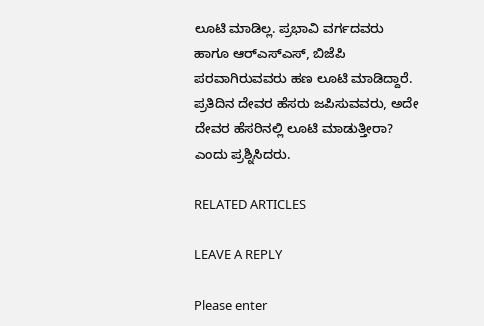ಲೂಟಿ ಮಾಡಿಲ್ಲ. ಪ್ರಭಾವಿ ವರ್ಗದವರು ಹಾಗೂ ಆರ್‌ಎಸ್‌ಎಸ್‌, ಬಿಜೆಪಿ ಪರವಾಗಿರುವವರು ಹಣ ಲೂಟಿ ಮಾಡಿದ್ದಾರೆ. ಪ್ರತಿದಿನ ದೇವರ ಹೆಸರು ಜಪಿಸುವವರು, ಅದೇ ದೇವರ ಹೆಸರಿನಲ್ಲಿ ಲೂಟಿ ಮಾಡುತ್ತೀರಾ? ಎಂದು ಪ್ರಶ್ನಿಸಿದರು.

RELATED ARTICLES

LEAVE A REPLY

Please enter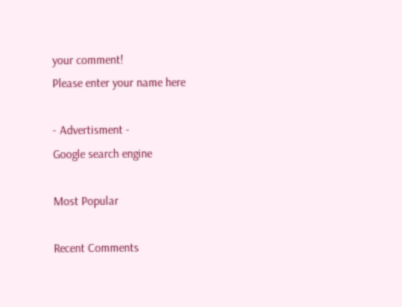your comment!
Please enter your name here

- Advertisment -
Google search engine

Most Popular

Recent Comments